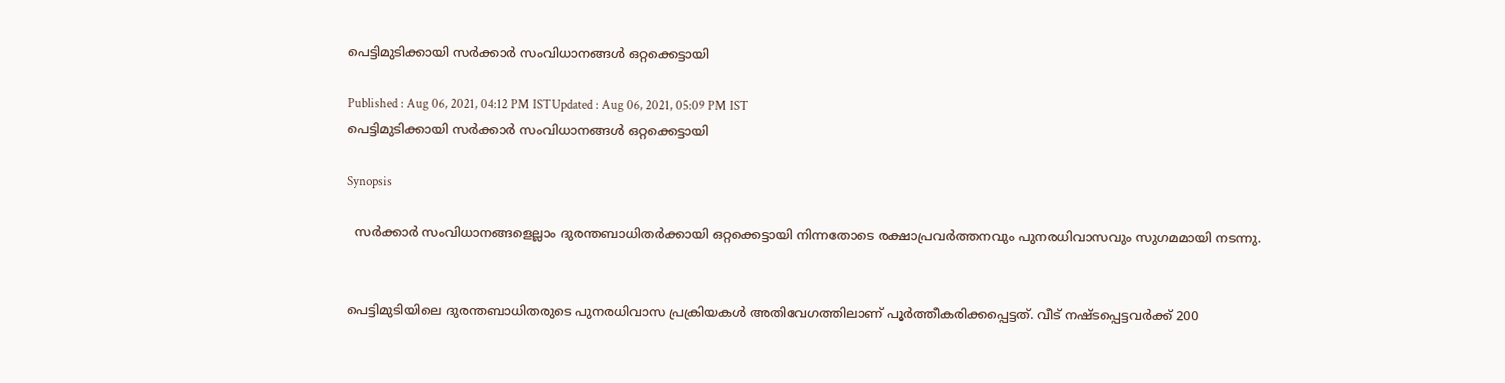പെട്ടിമുടിക്കായി സര്‍ക്കാര്‍ സംവിധാനങ്ങള്‍ ഒറ്റക്കെട്ടായി

Published : Aug 06, 2021, 04:12 PM ISTUpdated : Aug 06, 2021, 05:09 PM IST
പെട്ടിമുടിക്കായി സര്‍ക്കാര്‍ സംവിധാനങ്ങള്‍ ഒറ്റക്കെട്ടായി

Synopsis

  സര്‍ക്കാര്‍ സംവിധാനങ്ങളെല്ലാം ദുരന്തബാധിതര്‍ക്കായി ഒറ്റക്കെട്ടായി നിന്നതോടെ രക്ഷാപ്രവര്‍ത്തനവും പുനരധിവാസവും സുഗമമായി നടന്നു.


പെട്ടിമുടിയിലെ ദുരന്തബാധിതരുടെ പുനരധിവാസ പ്രക്രിയകള്‍ അതിവേഗത്തിലാണ് പൂര്‍ത്തീകരിക്കപ്പെട്ടത്. വീട് നഷ്ടപ്പെട്ടവര്‍ക്ക് 200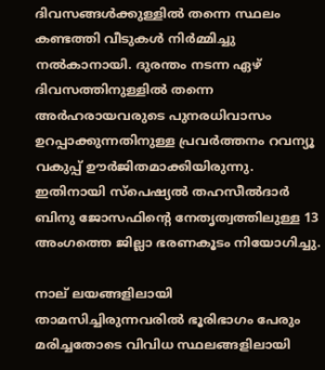ദിവസങ്ങള്‍ക്കുള്ളില്‍ തന്നെ സ്ഥലം കണ്ടത്തി വീടുകള്‍ നിര്‍മ്മിച്ചു നല്‍കാനായി. ദുരന്തം നടന്ന ഏഴ് ദിവസത്തിനുള്ളില്‍ തന്നെ അര്‍ഹരായവരുടെ പുനരധിവാസം ഉറപ്പാക്കുന്നതിനുള്ള പ്രവര്‍ത്തനം റവന്യൂ വകുപ്പ് ഊര്‍ജിതമാക്കിയിരുന്നു. ഇതിനായി സ്‌പെഷ്യല്‍ തഹസീല്‍ദാര്‍ ബിനു ജോസഫിന്‍റെ നേതൃത്വത്തിലുള്ള 13 അംഗത്തെ ജില്ലാ ഭരണകൂടം നിയോഗിച്ചു.

നാല് ലയങ്ങളിലായി താമസിച്ചിരുന്നവരില്‍ ഭൂരിഭാഗം പേരും മരിച്ചതോടെ വിവിധ സ്ഥലങ്ങളിലായി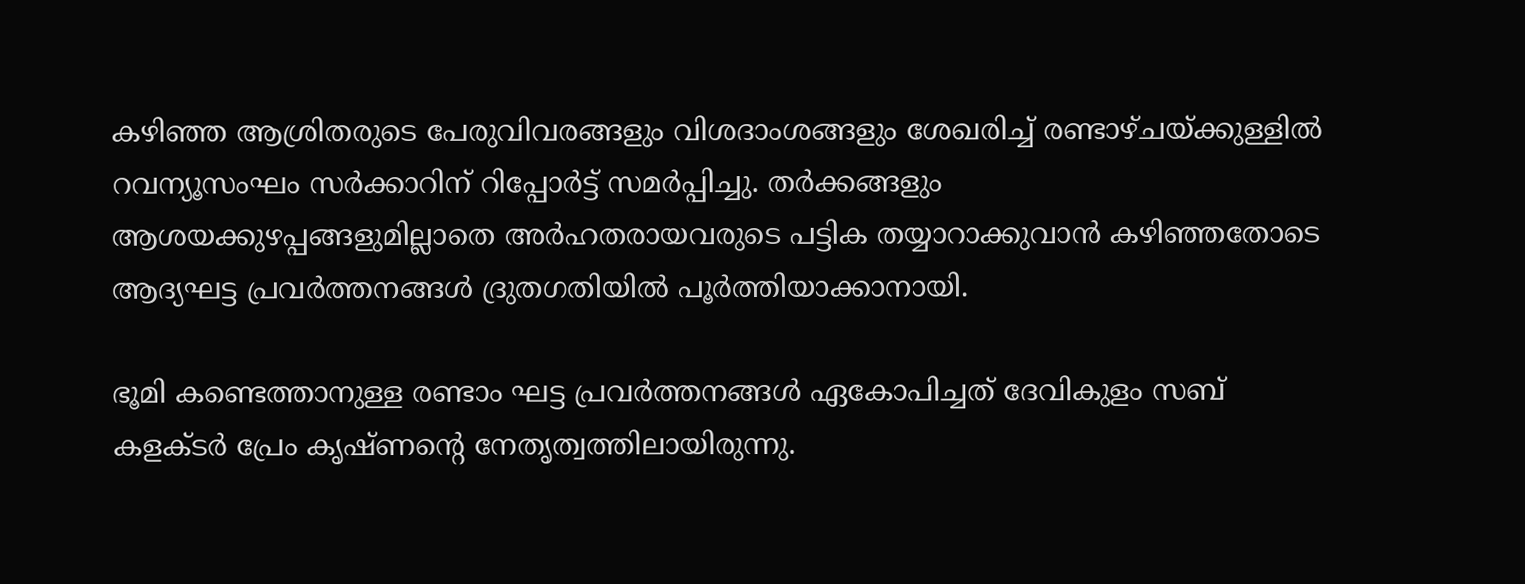കഴിഞ്ഞ ആശ്രിതരുടെ പേരുവിവരങ്ങളും വിശദാംശങ്ങളും ശേഖരിച്ച് രണ്ടാഴ്ചയ്ക്കുള്ളില്‍ റവന്യൂസംഘം സര്‍ക്കാറിന് റിപ്പോര്‍ട്ട് സമര്‍പ്പിച്ചു. തര്‍ക്കങ്ങളും ആശയക്കുഴപ്പങ്ങളുമില്ലാതെ അര്‍ഹതരായവരുടെ പട്ടിക തയ്യാറാക്കുവാന്‍ കഴിഞ്ഞതോടെ ആദ്യഘട്ട പ്രവര്‍ത്തനങ്ങള്‍ ദ്രുതഗതിയില്‍ പൂര്‍ത്തിയാക്കാനായി.

ഭൂമി കണ്ടെത്താനുള്ള രണ്ടാം ഘട്ട പ്രവര്‍ത്തനങ്ങള്‍ ഏകോപിച്ചത് ദേവികുളം സബ് കളക്ടര്‍ പ്രേം കൃഷ്ണന്‍റെ നേതൃത്വത്തിലായിരുന്നു.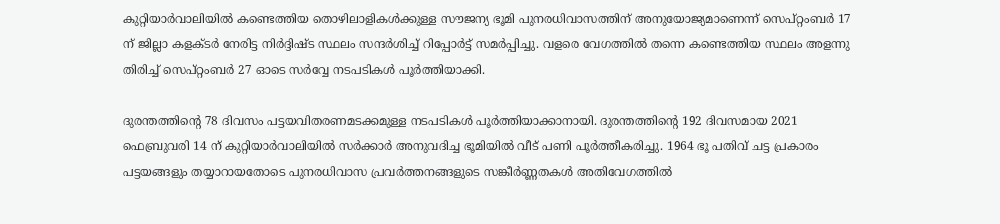കുറ്റിയാര്‍വാലിയില്‍ കണ്ടെത്തിയ തൊഴിലാളികള്‍ക്കുള്ള സൗജന്യ ഭൂമി പുനരധിവാസത്തിന് അനുയോജ്യമാണെന്ന് സെപ്റ്റംബര്‍ 17 ന് ജില്ലാ കളക്ടര്‍ നേരിട്ട നിര്‍ദ്ദിഷ്ട സ്ഥലം സന്ദര്‍ശിച്ച് റിപ്പോര്‍ട്ട് സമര്‍പ്പിച്ചു. വളരെ വേഗത്തില്‍ തന്നെ കണ്ടെത്തിയ സ്ഥലം അളന്നു തിരിച്ച് സെപ്റ്റംബര്‍ 27 ഓടെ സര്‍വ്വേ നടപടികള്‍ പൂര്‍ത്തിയാക്കി.

ദുരന്തത്തിന്‍റെ 78 ദിവസം പട്ടയവിതരണമടക്കമുള്ള നടപടികള്‍ പൂര്‍ത്തിയാക്കാനായി. ദുരന്തത്തിന്‍റെ 192 ദിവസമായ 2021 ഫെബ്രുവരി 14 ന് കുറ്റിയാര്‍വാലിയില്‍ സര്‍ക്കാര്‍ അനുവദിച്ച ഭൂമിയില്‍ വീട് പണി പൂര്‍ത്തീകരിച്ചു. 1964 ഭൂ പതിവ് ചട്ട പ്രകാരം പട്ടയങ്ങളും തയ്യാറായതോടെ പുനരധിവാസ പ്രവര്‍ത്തനങ്ങളുടെ സങ്കീര്‍ണ്ണതകള്‍ അതിവേഗത്തില്‍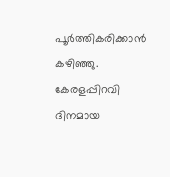പൂര്‍ത്തികരിക്കാന്‍ കഴിഞ്ഞു. കേരളപ്പിറവി ദിനമായ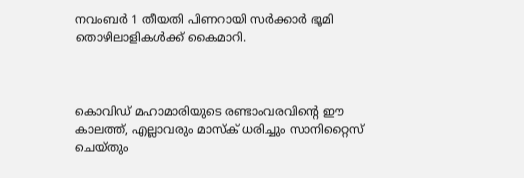നവംബര്‍ 1 തീയതി പിണറായി സര്‍ക്കാര്‍ ഭൂമി തൊഴിലാളികള്‍ക്ക് കൈമാറി.



കൊവിഡ് മഹാമാരിയുടെ രണ്ടാംവരവിന്റെ ഈ കാലത്ത്, എല്ലാവരും മാസ്‌ക് ധരിച്ചും സാനിറ്റൈസ് ചെയ്തും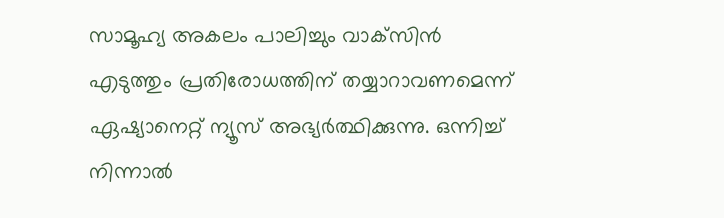സാമൂഹ്യ അകലം പാലിച്ചും വാക്‌സിന്‍ എടുത്തും പ്രതിരോധത്തിന് തയ്യാറാവണമെന്ന് ഏഷ്യാനെറ്റ് ന്യൂസ് അഭ്യര്‍ത്ഥിക്കുന്നു. ഒന്നിച്ച് നിന്നാല്‍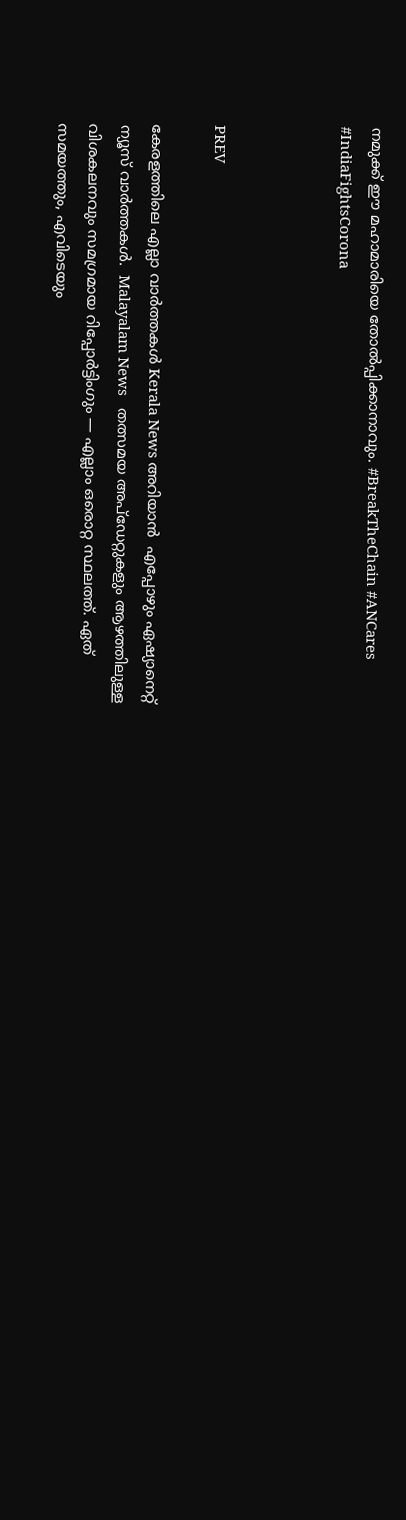നമുക്ക് ഈ മഹാമാരിയെ തോല്‍പ്പിക്കാനാവും. #BreakTheChain #ANCares #IndiaFightsCorona



PREV

കേരളത്തിലെ എല്ലാ വാർത്തകൾ Kerala News അറിയാൻ  എപ്പോഴും ഏഷ്യാനെറ്റ് ന്യൂസ് വാർത്തകൾ.  Malayalam News   തത്സമയ അപ്‌ഡേറ്റുകളും ആഴത്തിലുള്ള വിശകലനവും സമഗ്രമായ റിപ്പോർട്ടിംഗും — എല്ലാം ഒരൊറ്റ സ്ഥലത്ത്. ഏത് സമയത്തും, എവിടെയും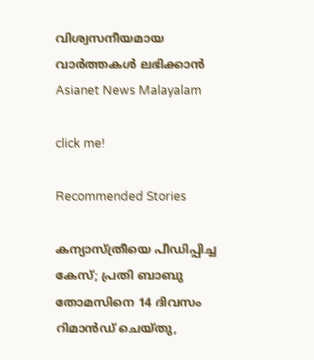വിശ്വസനീയമായ വാർത്തകൾ ലഭിക്കാൻ Asianet News Malayalam

click me!

Recommended Stories

കന്യാസ്ത്രീയെ പീഡിപ്പിച്ച കേസ്; പ്രതി ബാബു തോമസിനെ 14 ദിവസം റിമാൻഡ് ചെയ്തു,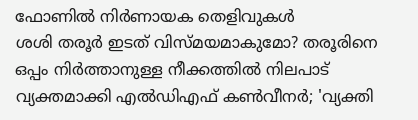ഫോണിൽ നിർണായക തെളിവുകൾ
ശശി തരൂർ ഇടത് വിസ്മയമാകുമോ? തരൂരിനെ ഒപ്പം നിർത്താനുള്ള നീക്കത്തിൽ നിലപാട് വ്യക്തമാക്കി എൽഡിഎഫ് കൺവീനർ; 'വ്യക്തി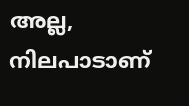അല്ല, നിലപാടാണ്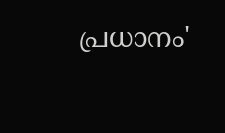പ്രധാനം'